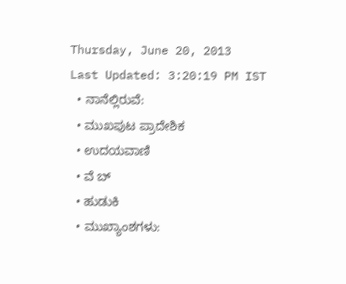Thursday, June 20, 2013
Last Updated: 3:20:19 PM IST
  • ನಾನೆಲ್ಲಿರುವೆ:
  • ಮುಖಪುಟ ಪ್ರಾದೇಶಿಕ
  • ಉದಯವಾಣಿ
  • ವೆ ಬ್
  • ಹುಡುಕಿ
  • ಮುಖ್ಯಾಂಶಗಳು: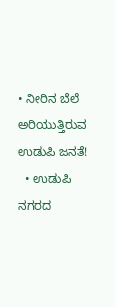• ನೀರಿನ ಬೆಲೆ ಅರಿಯುತ್ತಿರುವ ಉಡುಪಿ ಜನತೆ!
  • ಉಡುಪಿ ನಗರದ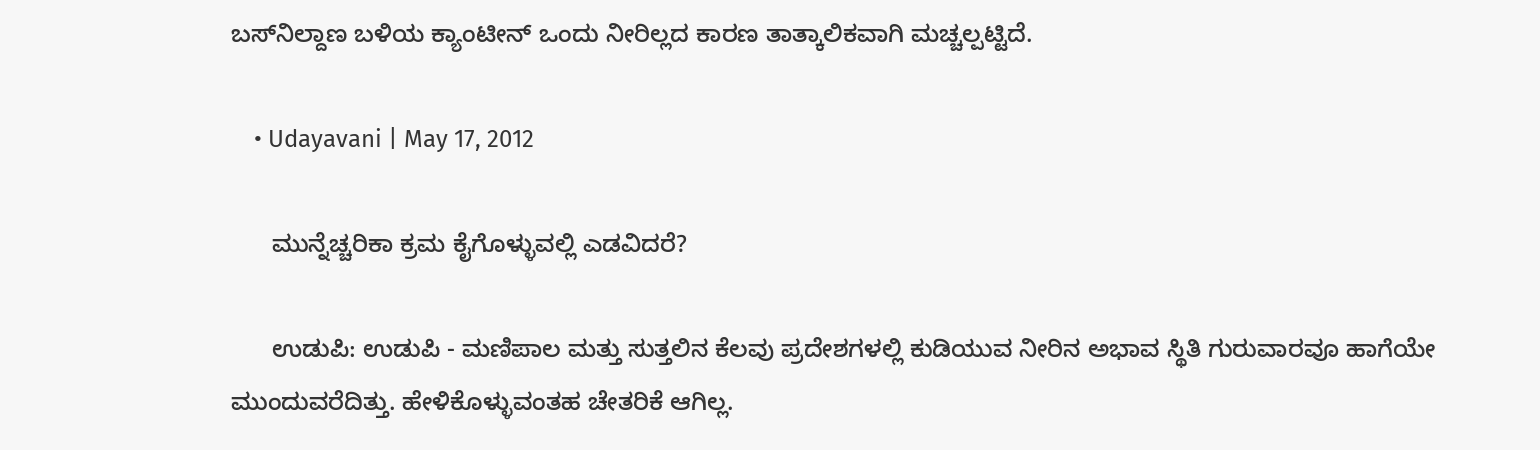ಬಸ್‌ನಿಲ್ದಾಣ ಬಳಿಯ ಕ್ಯಾಂಟೀನ್‌ ಒಂದು ನೀರಿಲ್ಲದ ಕಾರಣ ತಾತ್ಕಾಲಿಕವಾಗಿ ಮಚ್ಚಲ್ಪಟ್ಟಿದೆ.

    • Udayavani | May 17, 2012

      ಮುನ್ನೆಚ್ಚರಿಕಾ ಕ್ರಮ ಕೈಗೊಳ್ಳುವಲ್ಲಿ ಎಡವಿದರೆ?

      ಉಡುಪಿ: ಉಡುಪಿ - ಮಣಿಪಾಲ ಮತ್ತು ಸುತ್ತಲಿನ ಕೆಲವು ಪ್ರದೇಶಗಳಲ್ಲಿ ಕುಡಿಯುವ ನೀರಿನ ಅಭಾವ ಸ್ಥಿತಿ ಗುರುವಾರವೂ ಹಾಗೆಯೇ ಮುಂದುವರೆದಿತ್ತು. ಹೇಳಿಕೊಳ್ಳುವಂತಹ ಚೇತರಿಕೆ ಆಗಿಲ್ಲ.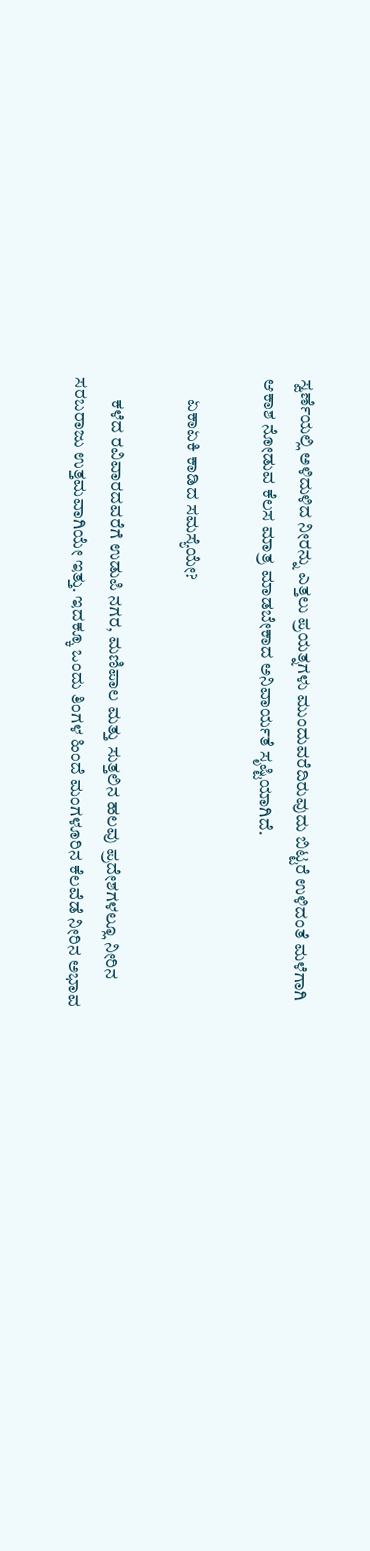ಸ್ವರ್ಣೆಯಲ್ಲಿ ಅಳಿದುಳಿದ ನೀರನ್ನು ಎತ್ತಲು ಪ್ರಯತ್ನಗಳು ಮುಂದುವರೆದಿರುವುದು ಬಿಟ್ಟರೆ ಉಳಿದಂತೆ ಮಳೆಗಾಗಿ ಆಕಾಶ ನೋಡುವ ಕೆಲಸ ಮಾತ್ರ ಮಾಡಬೇಕಾದ ಅನಿವಾರ್ಯತೆ ಸೃಷ್ಟಿಯಾಗಿದೆ.

      ಏಕಾಏಕಿ ಕಾಡಿದ ಸಮಸ್ಯೆಯೇ?

      ಕಳೆದ ರವಿವಾರದವರೆಗೆ ಉಡುಪಿ ನಗರ, ಮಣಿಪಾಲ ಮತ್ತು ಸುತ್ತಲಿನ ಹಲವು ಪ್ರದೇಶಗಳಲ್ಲೂ ನೀರಿನ ಸರಬರಾಜು ಉತ್ತಮವಾಗಿಯೇ ಇತ್ತು. ಇದಕ್ಕೂ ಒಂದು ತಿಂಗಳ ಹಿಂದೆ ಮಂಗಳೂರಿನ ಕೆಲವೆಡೆ ನೀರಿನ ಅಭಾವ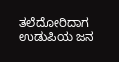ತಲೆದೋರಿದಾಗ ಉಡುಪಿಯ ಜನ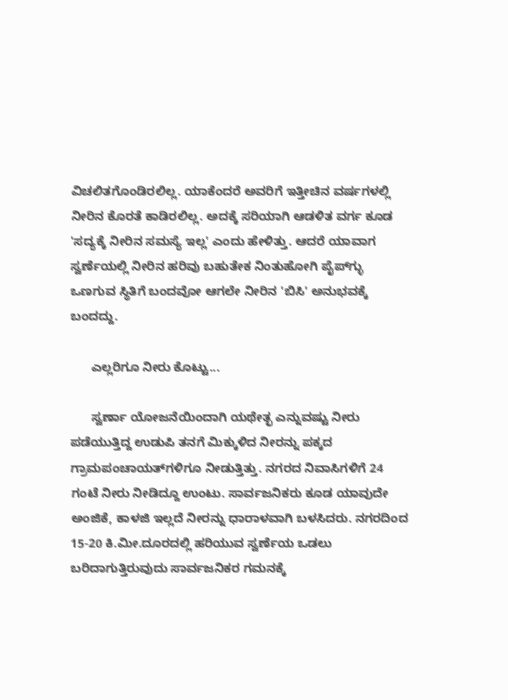ವಿಚಲಿತಗೊಂಡಿರಲಿಲ್ಲ. ಯಾಕೆಂದರೆ ಅವರಿಗೆ ಇತ್ತೀಚಿನ ವರ್ಷಗಳಲ್ಲಿ ನೀರಿನ ಕೊರತೆ ಕಾಡಿರಲಿಲ್ಲ. ಅದಕ್ಕೆ ಸರಿಯಾಗಿ ಆಡಳಿತ ವರ್ಗ ಕೂಡ 'ಸದ್ಯಕ್ಕೆ ನೀರಿನ ಸಮಸ್ಯೆ ಇಲ್ಲ' ಎಂದು ಹೇಳಿತ್ತು. ಆದರೆ ಯಾವಾಗ ಸ್ವರ್ಣೆಯಲ್ಲಿ ನೀರಿನ ಹರಿವು ಬಹುತೇಕ ನಿಂತುಹೋಗಿ ಪೈಪ್‌ಗ್ಳು ಒಣಗುವ ಸ್ಥಿತಿಗೆ ಬಂದವೋ ಆಗಲೇ ನೀರಿನ 'ಬಿಸಿ' ಅನುಭವಕ್ಕೆ ಬಂದದ್ದು.

      ಎಲ್ಲರಿಗೂ ನೀರು ಕೊಟ್ಟು...

      ಸ್ವರ್ಣಾ ಯೋಜನೆಯಿಂದಾಗಿ ಯಥೇತ್ಛ ಎನ್ನುವಷ್ಟು ನೀರು ಪಡೆಯುತ್ತಿದ್ದ ಉಡುಪಿ ತನಗೆ ಮಿಕ್ಕುಳಿದ ನೀರನ್ನು ಪಕ್ಕದ ಗ್ರಾಮಪಂಚಾಯತ್‌ಗಳಿಗೂ ನೀಡುತ್ತಿತ್ತು. ನಗರದ ನಿವಾಸಿಗಳಿಗೆ 24 ಗಂಟೆ ನೀರು ನೀಡಿದ್ದೂ ಉಂಟು. ಸಾರ್ವಜನಿಕರು ಕೂಡ ಯಾವುದೇ ಅಂಜಿಕೆ, ಕಾಳಜಿ ಇಲ್ಲದೆ ನೀರನ್ನು ಧಾರಾಳವಾಗಿ ಬಳಸಿದರು. ನಗರದಿಂದ 15-20 ಕಿ.ಮೀ.ದೂರದಲ್ಲಿ ಹರಿಯುವ ಸ್ವರ್ಣೆಯ ಒಡಲು ಬರಿದಾಗುತ್ತಿರುವುದು ಸಾರ್ವಜನಿಕರ ಗಮನಕ್ಕೆ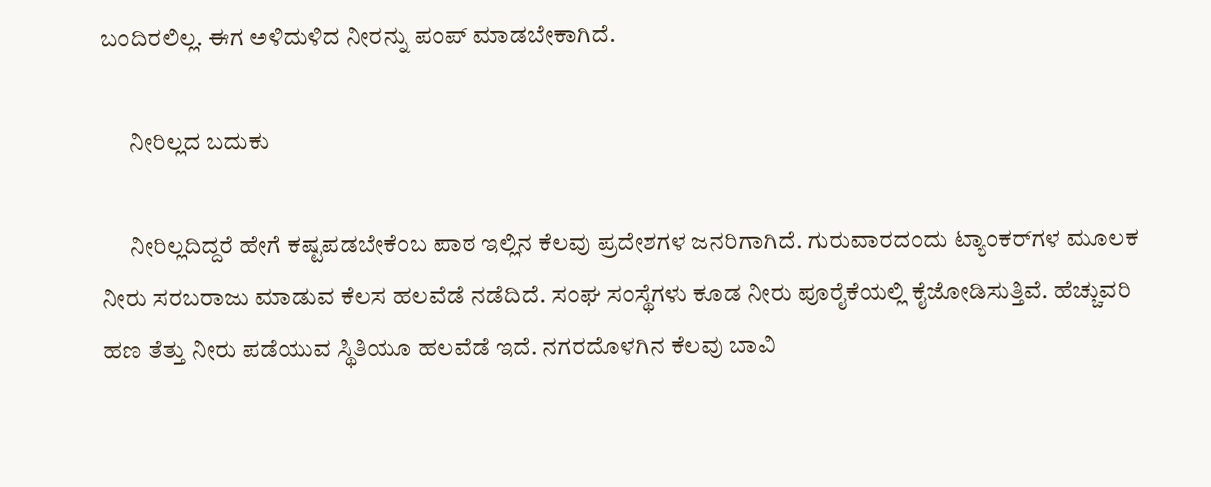ಬಂದಿರಲಿಲ್ಲ. ಈಗ ಅಳಿದುಳಿದ ನೀರನ್ನು ಪಂಪ್‌ ಮಾಡಬೇಕಾಗಿದೆ.

      ನೀರಿಲ್ಲದ ಬದುಕು

      ನೀರಿಲ್ಲದಿದ್ದರೆ ಹೇಗೆ ಕಷ್ಟಪಡಬೇಕೆಂಬ ಪಾಠ ಇಲ್ಲಿನ ಕೆಲವು ಪ್ರದೇಶಗಳ ಜನರಿಗಾಗಿದೆ. ಗುರುವಾರದಂದು ಟ್ಯಾಂಕರ್‌ಗಳ ಮೂಲಕ ನೀರು ಸರಬರಾಜು ಮಾಡುವ ಕೆಲಸ ಹಲವೆಡೆ ನಡೆದಿದೆ. ಸಂಘ ಸಂಸ್ಥೆಗಳು ಕೂಡ ನೀರು ಪೂರೈಕೆಯಲ್ಲಿ ಕೈಜೋಡಿಸುತ್ತಿವೆ. ಹೆಚ್ಚುವರಿ ಹಣ ತೆತ್ತು ನೀರು ಪಡೆಯುವ ಸ್ಥಿತಿಯೂ ಹಲವೆಡೆ ಇದೆ. ನಗರದೊಳಗಿನ ಕೆಲವು ಬಾವಿ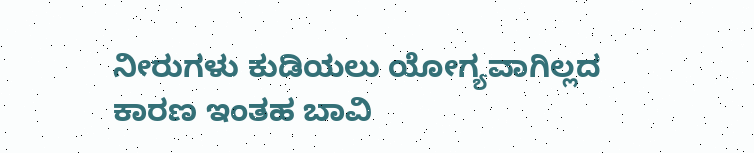ನೀರುಗಳು ಕುಡಿಯಲು ಯೋಗ್ಯವಾಗಿಲ್ಲದ ಕಾರಣ ಇಂತಹ ಬಾವಿ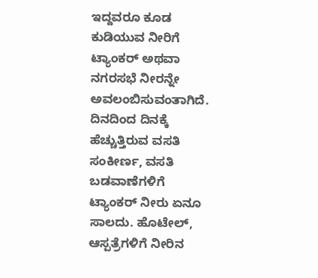ಇದ್ದವರೂ ಕೂಡ ಕುಡಿಯುವ ನೀರಿಗೆ ಟ್ಯಾಂಕರ್‌ ಅಥವಾ ನಗರಸಭೆ ನೀರನ್ನೇ ಅವಲಂಬಿಸುವಂತಾಗಿದೆ. ದಿನದಿಂದ ದಿನಕ್ಕೆ ಹೆಚ್ಚುತ್ತಿರುವ ವಸತಿ ಸಂಕೀರ್ಣ, ವಸತಿ ಬಡವಾಣೆಗಳಿಗೆ ಟ್ಯಾಂಕರ್‌ ನೀರು ಏನೂ ಸಾಲದು. ಹೊಟೇಲ್‌, ಆಸ್ಪತ್ರೆಗಳಿಗೆ ನೀರಿನ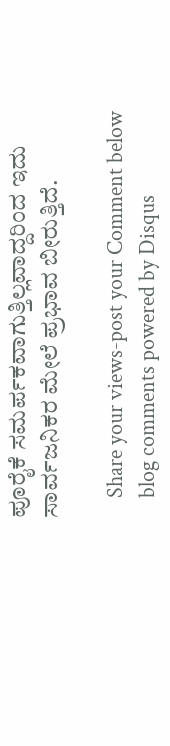ಪೂರೈಕೆ ಸಮರ್ಪಕವಾಗುತ್ತಿಲ್ಲವಾದ್ದರಿಂದ ಇದು ಸಾರ್ವಜನಿಕರ ಮೇಲೆ ಪ್ರಭಾವ ಬೀರುತ್ತಿದೆ.

    Share your views-post your Comment below
    blog comments powered by Disqus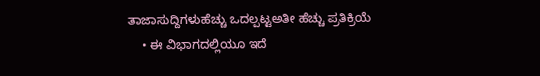ತಾಜಾಸುದ್ದಿಗಳುಹೆಚ್ಚು ಒದಲ್ಪಟ್ಟಅತೀ ಹೆಚ್ಚು ಪ್ರತಿಕ್ರಿಯೆ
    • ಈ ವಿಭಾಗದಲ್ಲಿಯೂ ಇದೆ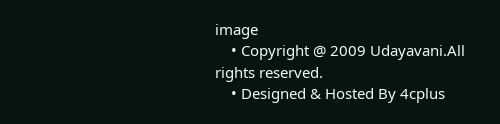image
    • Copyright @ 2009 Udayavani.All rights reserved.
    • Designed & Hosted By 4cplus